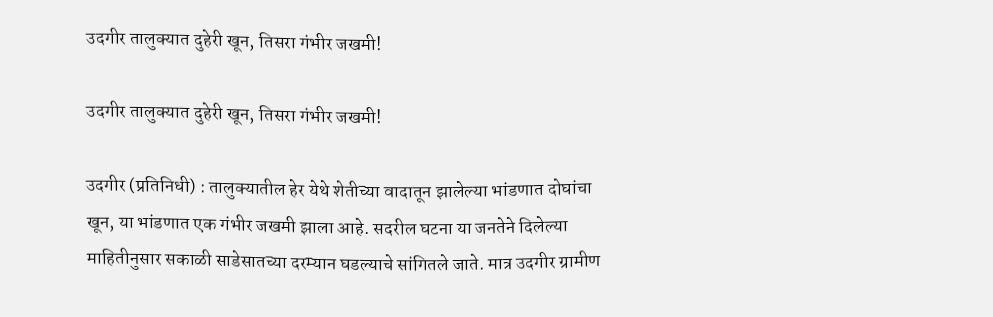उदगीर तालुक्यात दुहेरी खून, तिसरा गंभीर जखमी!

उदगीर तालुक्यात दुहेरी खून, तिसरा गंभीर जखमी!

उदगीर (प्रतिनिधी) : तालुक्यातील हेर येथे शेतीच्या वादातून झालेल्या भांडणात दोघांचा खून, या भांडणात एक गंभीर जखमी झाला आहे. सदरील घटना या जनतेने दिलेल्या माहितीनुसार सकाळी साडेसातच्या दरम्यान घडल्याचे सांगितले जाते. मात्र उदगीर ग्रामीण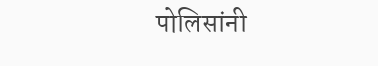पोलिसांनी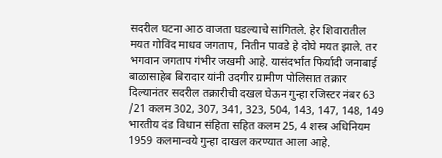सदरील घटना आठ वाजता घडल्याचे सांगितले. हेर शिवारातील मयत गोविंद माधव जगताप, नितीन पावडे हे दोघे मयत झाले. तर भगवान जगताप गंभीर जखमी आहे. यासंदर्भात फिर्यादी जनाबाई बाळासाहेब बिरादार यांनी उदगीर ग्रामीण पोलिसात तक्रार दिल्यानंतर सदरील तक्रारीची दखल घेऊन गुन्हा रजिस्टर नंबर 63 /21 कलम 302, 307, 341, 323, 504, 143, 147, 148, 149 भारतीय दंड विधान संहिता सहित कलम 25, 4 शस्त्र अधिनियम 1959 कलमान्वये गुन्हा दाखल करण्यात आला आहे.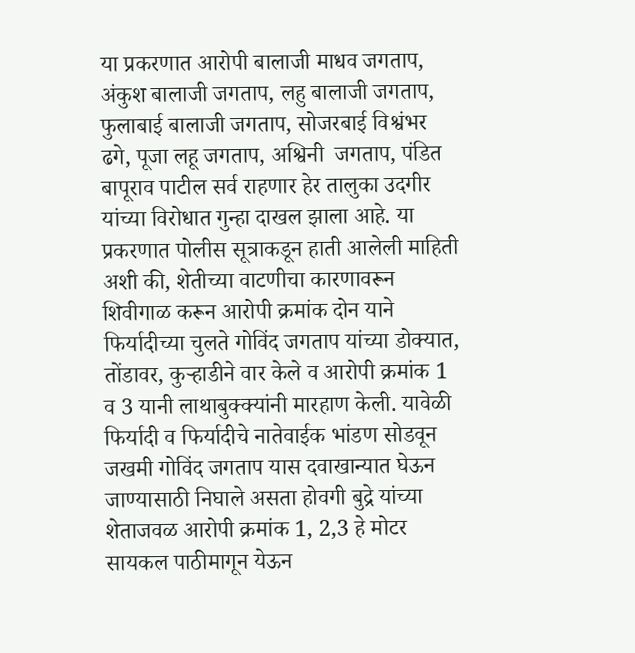या प्रकरणात आरोपी बालाजी माधव जगताप, अंकुश बालाजी जगताप, लहु बालाजी जगताप, फुलाबाई बालाजी जगताप, सोजरबाई विश्वंभर ढगे, पूजा लहू जगताप, अश्विनी  जगताप, पंडित बापूराव पाटील सर्व राहणार हेर तालुका उदगीर यांच्या विरोधात गुन्हा दाखल झाला आहे. या प्रकरणात पोलीस सूत्राकडून हाती आलेली माहिती अशी की, शेतीच्या वाटणीचा कारणावरून शिवीगाळ करून आरोपी क्रमांक दोन याने फिर्यादीच्या चुलते गोविंद जगताप यांच्या डोक्यात, तोंडावर, कुर्‍हाडीने वार केले व आरोपी क्रमांक 1 व 3 यानी लाथाबुक्क्यांनी मारहाण केली. यावेळी फिर्यादी व फिर्यादीचे नातेवाईक भांडण सोडवून जखमी गोविंद जगताप यास दवाखान्यात घेऊन जाण्यासाठी निघाले असता होवगी बुद्रे यांच्या शेताजवळ आरोपी क्रमांक 1, 2,3 हे मोटर सायकल पाठीमागून येऊन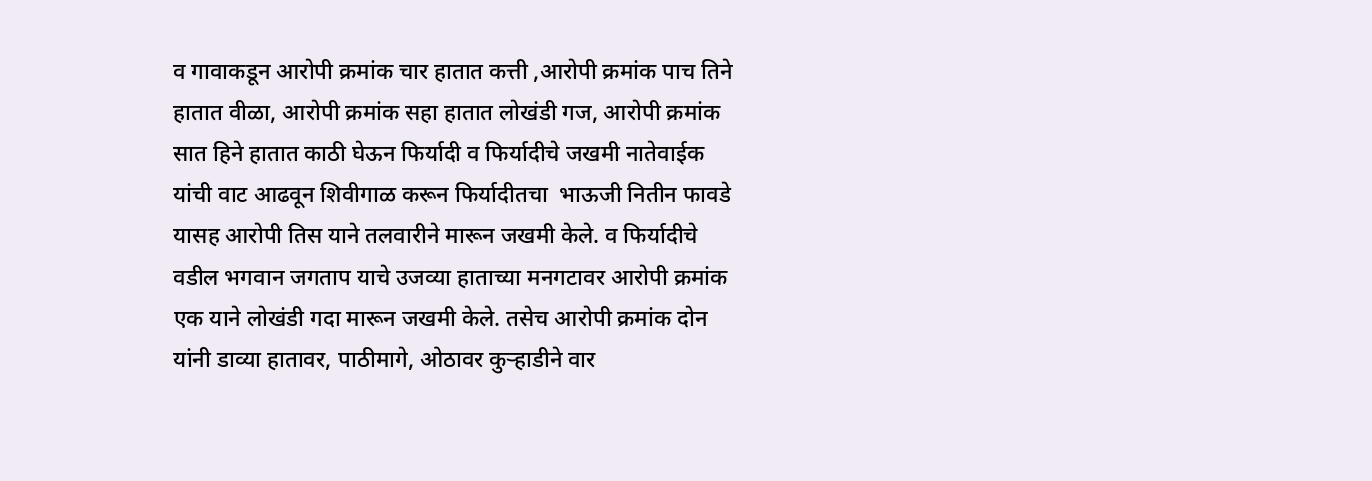व गावाकडून आरोपी क्रमांक चार हातात कत्ती ,आरोपी क्रमांक पाच तिने हातात वीळा, आरोपी क्रमांक सहा हातात लोखंडी गज, आरोपी क्रमांक सात हिने हातात काठी घेऊन फिर्यादी व फिर्यादीचे जखमी नातेवाईक यांची वाट आढवून शिवीगाळ करून फिर्यादीतचा  भाऊजी नितीन फावडे यासह आरोपी तिस याने तलवारीने मारून जखमी केले. व फिर्यादीचे वडील भगवान जगताप याचे उजव्या हाताच्या मनगटावर आरोपी क्रमांक एक याने लोखंडी गदा मारून जखमी केले. तसेच आरोपी क्रमांक दोन यांनी डाव्या हातावर, पाठीमागे, ओठावर कुर्‍हाडीने वार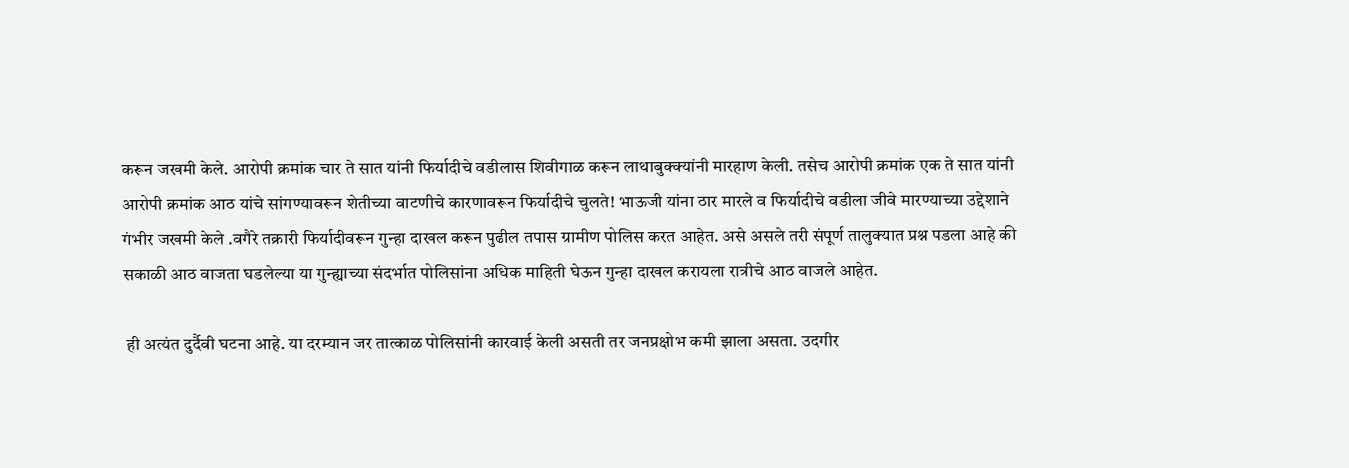करून जखमी केले. आरोपी क्रमांक चार ते सात यांनी फिर्यादीचे वडीलास शिवीगाळ करून लाथाबुक्क्यांनी मारहाण केली. तसेच आरोपी क्रमांक एक ते सात यांनी आरोपी क्रमांक आठ यांचे सांगण्यावरून शेतीच्या वाटणीचे कारणावरून फिर्यादीचे चुलते! भाऊजी यांना ठार मारले व फिर्यादीचे वडीला जीवे मारण्याच्या उद्देशाने गंभीर जखमी केले .वगैरे तक्रारी फिर्यादीवरून गुन्हा दाखल करून पुढील तपास ग्रामीण पोलिस करत आहेत. असे असले तरी संपूर्ण तालुक्यात प्रश्न पडला आहे की सकाळी आठ वाजता घडलेल्या या गुन्ह्याच्या संदर्भात पोलिसांना अधिक माहिती घेऊन गुन्हा दाखल करायला रात्रीचे आठ वाजले आहेत.

 ही अत्यंत दुर्दैवी घटना आहे. या दरम्यान जर तात्काळ पोलिसांनी कारवाई केली असती तर जनप्रक्षोभ कमी झाला असता. उदगीर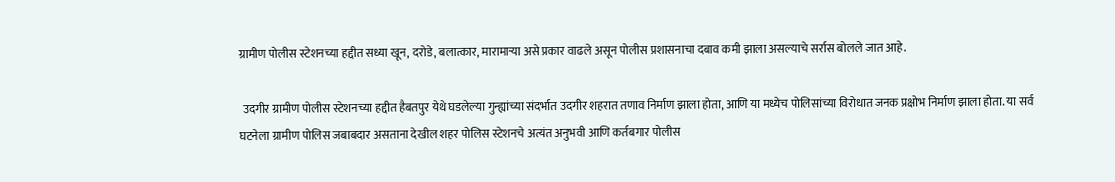ग्रामीण पोलीस स्टेशनच्या हद्दीत सध्या खून, दरोडे, बलात्कार, मारामाऱ्या असे प्रकार वाढले असून पोलीस प्रशासनाचा दबाव कमी झाला असल्याचे सर्रास बोलले जात आहे.

 उदगीर ग्रामीण पोलीस स्टेशनच्या हद्दीत हैबतपुर येथे घडलेल्या गुन्ह्यांच्या संदर्भात उदगीर शहरात तणाव निर्माण झाला होता, आणि या मध्येच पोलिसांच्या विरोधात जनक प्रक्षोभ निर्माण झाला होता. या सर्व घटनेला ग्रामीण पोलिस जबाबदार असताना देखील शहर पोलिस स्टेशनचे अत्यंत अनुभवी आणि कर्तबगार पोलीस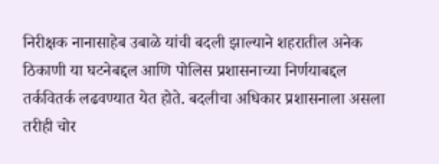निरीक्षक नानासाहेब उबाळे यांची बदली झाल्याने शहरातील अनेक ठिकाणी या घटनेबद्दल आणि पोलिस प्रशासनाच्या निर्णयाबद्दल तर्कवितर्क लढवण्यात येत होते. बदलीचा अधिकार प्रशासनाला असला तरीही चोर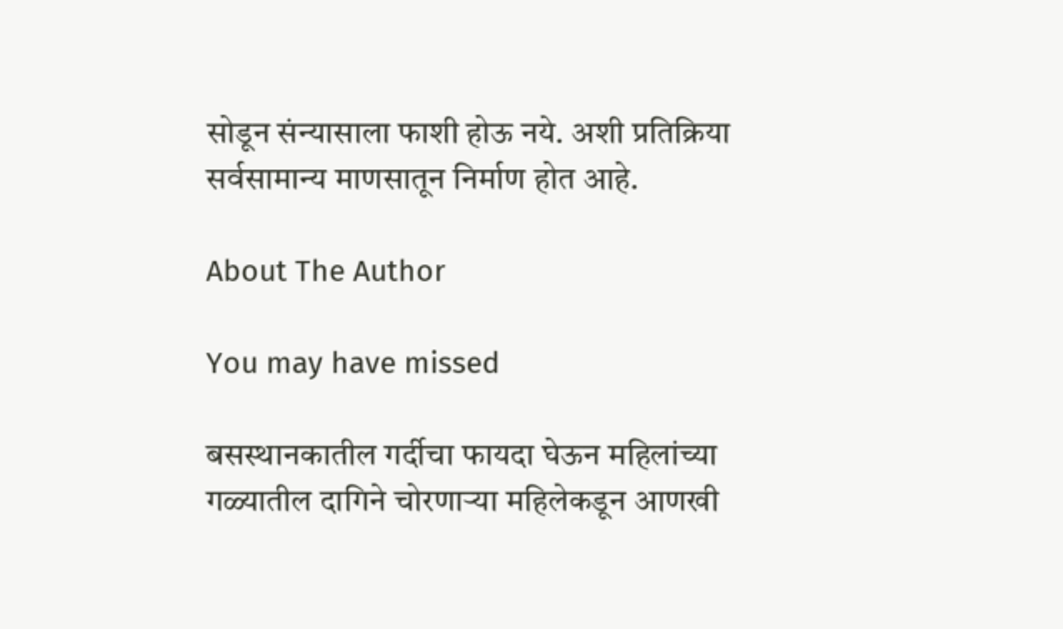सोडून संन्यासाला फाशी होऊ नये. अशी प्रतिक्रिया सर्वसामान्य माणसातून निर्माण होत आहे.

About The Author

You may have missed

बसस्थानकातील गर्दीचा फायदा घेऊन महिलांच्या गळ्यातील दागिने चोरणाऱ्या महिलेकडून आणखी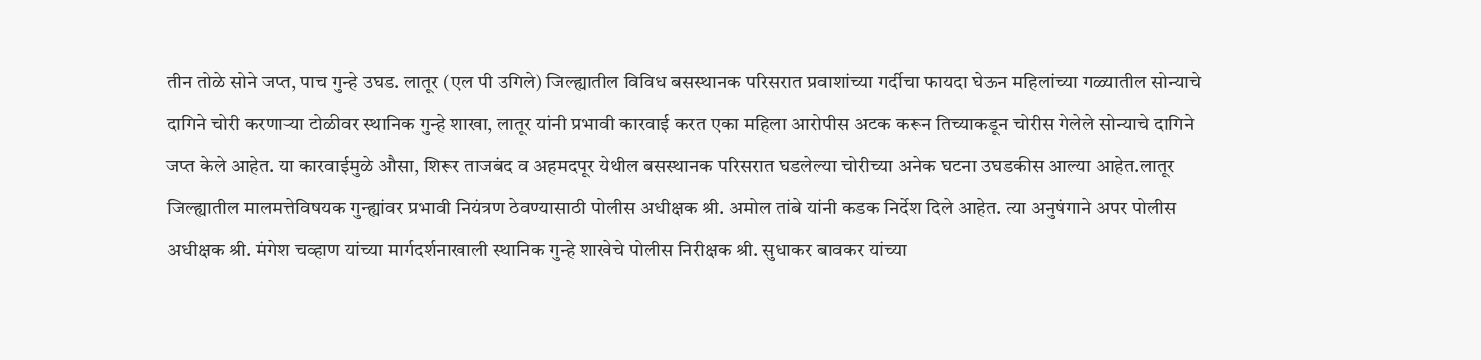तीन तोळे सोने जप्त, पाच गुन्हे उघड. लातूर (एल पी उगिले) जिल्ह्यातील विविध बसस्थानक परिसरात प्रवाशांच्या गर्दीचा फायदा घेऊन महिलांच्या गळ्यातील सोन्याचे दागिने चोरी करणाऱ्या टोळीवर स्थानिक गुन्हे शाखा, लातूर यांनी प्रभावी कारवाई करत एका महिला आरोपीस अटक करून तिच्याकडून चोरीस गेलेले सोन्याचे दागिने जप्त केले आहेत. या कारवाईमुळे औसा, शिरूर ताजबंद व अहमदपूर येथील बसस्थानक परिसरात घडलेल्या चोरीच्या अनेक घटना उघडकीस आल्या आहेत.लातूर जिल्ह्यातील मालमत्तेविषयक गुन्ह्यांवर प्रभावी नियंत्रण ठेवण्यासाठी पोलीस अधीक्षक श्री. अमोल तांबे यांनी कडक निर्देश दिले आहेत. त्या अनुषंगाने अपर पोलीस अधीक्षक श्री. मंगेश चव्हाण यांच्या मार्गदर्शनाखाली स्थानिक गुन्हे शाखेचे पोलीस निरीक्षक श्री. सुधाकर बावकर यांच्या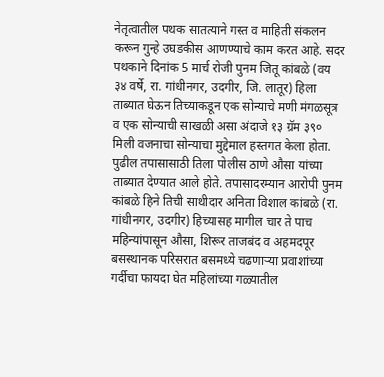नेतृत्वातील पथक सातत्याने गस्त व माहिती संकलन करून गुन्हे उघडकीस आणण्याचे काम करत आहे. सदर पथकाने दिनांक 5 मार्च रोजी पुनम जितू कांबळे (वय ३४ वर्षे, रा. गांधीनगर, उदगीर, जि. लातूर) हिला ताब्यात घेऊन तिच्याकडून एक सोन्याचे मणी मंगळसूत्र व एक सोन्याची साखळी असा अंदाजे १३ ग्रॅम ३९० मिली वजनाचा सोन्याचा मुद्देमाल हस्तगत केला होता. पुढील तपासासाठी तिला पोलीस ठाणे औसा यांच्या ताब्यात देण्यात आले होते. तपासादरम्यान आरोपी पुनम कांबळे हिने तिची साथीदार अनिता विशाल कांबळे (रा. गांधीनगर, उदगीर) हिच्यासह मागील चार ते पाच महिन्यांपासून औसा, शिरूर ताजबंद व अहमदपूर बसस्थानक परिसरात बसमध्ये चढणाऱ्या प्रवाशांच्या गर्दीचा फायदा घेत महिलांच्या गळ्यातील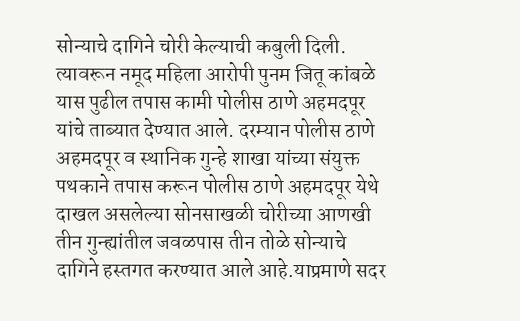सोन्याचे दागिने चोरी केल्याची कबुली दिली. त्यावरून नमूद महिला आरोपी पुनम जितू कांबळे यास पुढील तपास कामी पोलीस ठाणे अहमदपूर यांचे ताब्यात देण्यात आले. दरम्यान पोलीस ठाणे अहमदपूर व स्थानिक गुन्हे शाखा यांच्या संयुक्त पथकाने तपास करून पोलीस ठाणे अहमदपूर येथे दाखल असलेल्या सोनसाखळी चोरीच्या आणखी तीन गुन्ह्यांतील जवळपास तीन तोळे सोन्याचे दागिने हस्तगत करण्यात आले आहे.याप्रमाणे सदर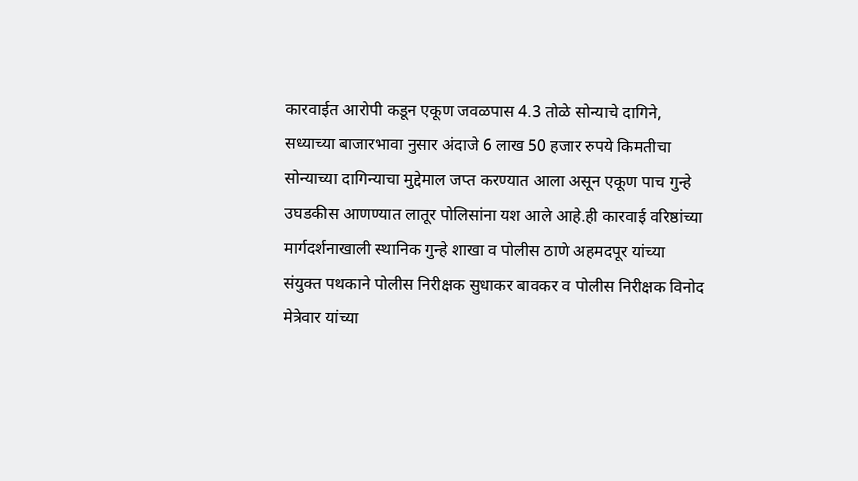कारवाईत आरोपी कडून एकूण जवळपास 4.3 तोळे सोन्याचे दागिने, सध्याच्या बाजारभावा नुसार अंदाजे 6 लाख 50 हजार रुपये किमतीचा सोन्याच्या दागिन्याचा मुद्देमाल जप्त करण्यात आला असून एकूण पाच गुन्हे उघडकीस आणण्यात लातूर पोलिसांना यश आले आहे.ही कारवाई वरिष्ठांच्या मार्गदर्शनाखाली स्थानिक गुन्हे शाखा व पोलीस ठाणे अहमदपूर यांच्या संयुक्त पथकाने पोलीस निरीक्षक सुधाकर बावकर व पोलीस निरीक्षक विनोद मेत्रेवार यांच्या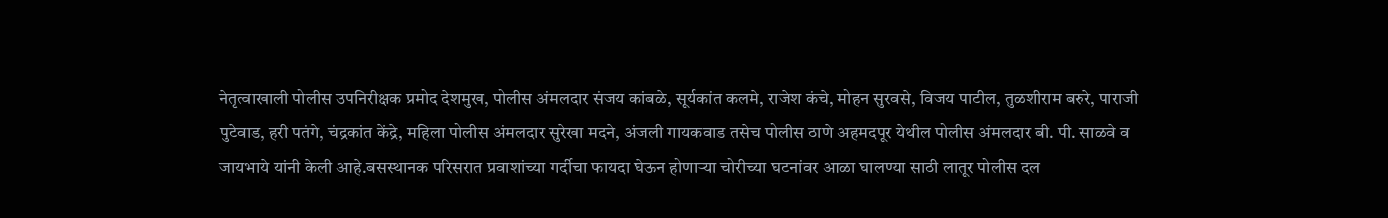नेतृत्वाखाली पोलीस उपनिरीक्षक प्रमोद देशमुख, पोलीस अंमलदार संजय कांबळे, सूर्यकांत कलमे, राजेश कंचे, मोहन सुरवसे, विजय पाटील, तुळशीराम बरुरे, पाराजी पुटेवाड, हरी पतंगे, चंद्रकांत केंद्रे, महिला पोलीस अंमलदार सुरेखा मदने, अंजली गायकवाड तसेच पोलीस ठाणे अहमदपूर येथील पोलीस अंमलदार बी. पी. साळवे व जायभाये यांनी केली आहे.बसस्थानक परिसरात प्रवाशांच्या गर्दीचा फायदा घेऊन होणाऱ्या चोरीच्या घटनांवर आळा घालण्या साठी लातूर पोलीस दल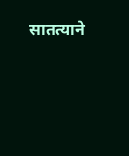सातत्याने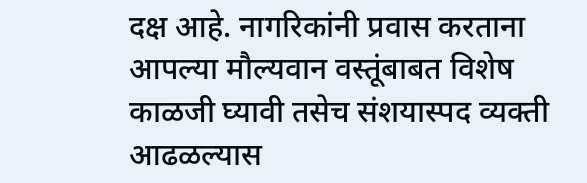दक्ष आहे. नागरिकांनी प्रवास करताना आपल्या मौल्यवान वस्तूंबाबत विशेष काळजी घ्यावी तसेच संशयास्पद व्यक्ती आढळल्यास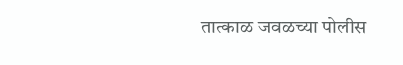तात्काळ जवळच्या पोलीस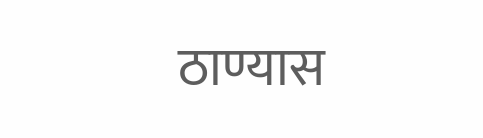ठाण्यास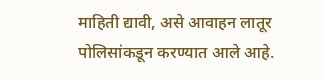माहिती द्यावी, असे आवाहन लातूर पोलिसांकडून करण्यात आले आहे.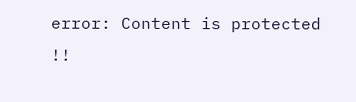error: Content is protected !!